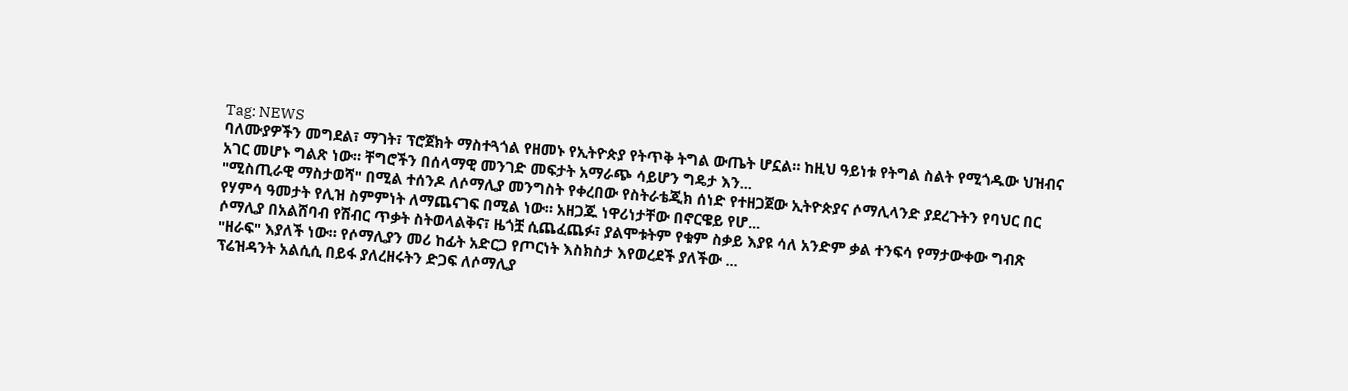Tag: NEWS
ባለሙያዎችን መግደል፣ ማገት፣ ፕሮጀክት ማስተጓጎል የዘመኑ የኢትዮጵያ የትጥቅ ትግል ውጤት ሆኗል። ከዚህ ዓይነቱ የትግል ስልት የሚጎዱው ህዝብና አገር መሆኑ ግልጽ ነው። ቸግሮችን በሰላማዊ መንገድ መፍታት አማራጭ ሳይሆን ግዴታ እን...
"ሚስጢራዊ ማስታወሻ" በሚል ተሰንዶ ለሶማሊያ መንግስት የቀረበው የስትራቴጂክ ሰነድ የተዘጋጀው ኢትዮጵያና ሶማሊላንድ ያደረጉትን የባህር በር የሃምሳ ዓመታት የሊዝ ስምምነት ለማጨናገፍ በሚል ነው። አዘጋጁ ነዋሪነታቸው በኖርዌይ የሆ...
ሶማሊያ በአልሸባብ የሽብር ጥቃት ስትወላልቅና፣ ዜጎቿ ሲጨፈጨፉ፣ ያልሞቱትም የቁም ስቃይ እያዩ ሳለ አንድም ቃል ተንፍሳ የማታውቀው ግብጽ "ዘራፍ" እያለች ነው። የሶማሊያን መሪ ከፊት አድርጋ የጦርነት እስክስታ እየወረደች ያለችው ...
ፕሬዝዳንት አልሲሲ በይፋ ያለረዘሩትን ድጋፍ ለሶማሊያ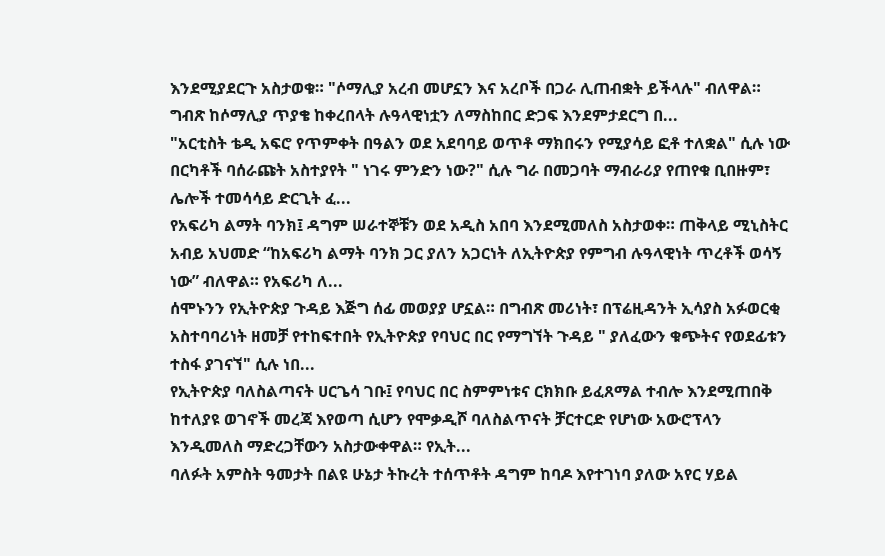እንደሚያደርጉ አስታወቁ። "ሶማሊያ አረብ መሆኗን እና አረቦች በጋራ ሊጠብቋት ይችላሉ" ብለዋል። ግብጽ ከሶማሊያ ጥያቄ ከቀረበላት ሉዓላዊነቷን ለማስከበር ድጋፍ እንደምታደርግ በ...
"አርቲስት ቴዲ አፍሮ የጥምቀት በዓልን ወደ አደባባይ ወጥቶ ማክበሩን የሚያሳይ ፎቶ ተለቋል" ሲሉ ነው በርካቶች ባሰራጩት አስተያየት " ነገሩ ምንድን ነው?" ሲሉ ግራ በመጋባት ማብራሪያ የጠየቁ ቢበዙም፣ ሌሎች ተመሳሳይ ድርጊት ፈ...
የአፍሪካ ልማት ባንክ፤ ዳግም ሠራተኞቹን ወደ አዲስ አበባ እንደሚመለስ አስታወቀ። ጠቅላይ ሚኒስትር አብይ አህመድ “ከአፍሪካ ልማት ባንክ ጋር ያለን አጋርነት ለኢትዮጵያ የምግብ ሉዓላዊነት ጥረቶች ወሳኝ ነው” ብለዋል። የአፍሪካ ለ...
ሰሞኑንን የኢትዮጵያ ጉዳይ እጅግ ሰፊ መወያያ ሆኗል። በግብጽ መሪነት፣ በፕሬዚዳንት ኢሳያስ አፉወርቂ አስተባባሪነት ዘመቻ የተከፍተበት የኢትዮጵያ የባህር በር የማግኘት ጉዳይ " ያለፈውን ቁጭትና የወደፊቱን ተስፋ ያገናኘ" ሲሉ ነበ...
የኢትዮጵያ ባለስልጣናት ሀርጌሳ ገቡ፤ የባህር በር ስምምነቱና ርክክቡ ይፈጸማል ተብሎ እንደሚጠበቅ ከተለያዩ ወገኖች መረጃ እየወጣ ሲሆን የሞቃዲሾ ባለስልጥናት ቻርተርድ የሆነው አውሮፕላን እንዲመለስ ማድረጋቸውን አስታውቀዋል። የኢት...
ባለፉት አምስት ዓመታት በልዩ ሁኔታ ትኩረት ተሰጥቶት ዳግም ከባዶ እየተገነባ ያለው አየር ሃይል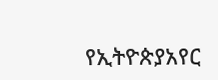የኢትዮጵያአየር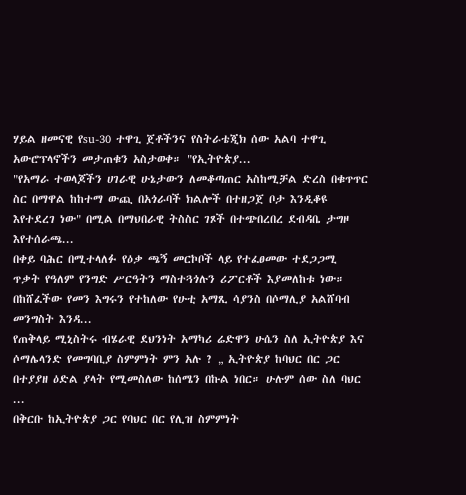ሃይል ዘመናዊ የsu-30 ተዋጊ ጀቶችንና የስትራቴጂክ ሰው አልባ ተዋጊ አውሮፕላኖችን መታጠቁን አስታወቀ። "የኢትዮጵያ...
"የአማራ ተወላጆችን ሀገራዊ ሁኔታውን ለመቆጣጠር አስከሚቻል ድረስ በቁጥጥር ስር በማዋል ከከተማ ውጪ በአጎራባች ክልሎች በተዘጋጀ ቦታ እንዲቆዩ እየተደረገ ነው" በሚል በማህበራዊ ትስስር ገጾች በተጭበረበረ ደብዳቤ ታግዞ እየተሰራጫ...
በቀይ ባሕር በሚተላለፉ የዕቃ ጫኝ መርኮቦች ላይ የተፈፀመው ተደጋጋሚ ጥቃት የዓለም የንግድ ሥርዓትን ማስተጓጎሉን ሪፖርቶች እያመለከቱ ነው። በከሸፈችው የመን እግሩን የተከለው የሁቲ አማጺ ሳያንስ በሶማሊያ አልሸባብ መንግስት እንዳ...
የጠቅላይ ሚኒስትሩ ብሄራዊ ደህንነት አማካሪ ሬድዋን ሁሴን ስለ ኢትዮጵያ እና ሶማሌላንድ የመግባቢያ ስምምነት ምን አሉ ? „ ኢትዮጵያ ከባህር በር ጋር በተያያዘ ዕድል ያላት የሚመስለው ከሰሜን በኩል ነበር። ሁሉም ሰው ስለ ባህር ...
በቅርቡ ከኢትዮጵያ ጋር የባህር በር የሊዝ ስምምነት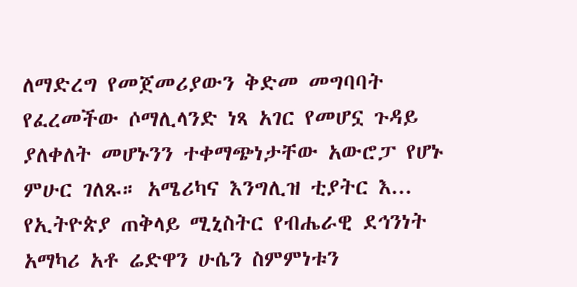ለማድረግ የመጀመሪያውን ቅድመ መግባባት የፈረመችው ሶማሊላንድ ነጻ አገር የመሆኗ ጉዳይ ያለቀለት መሆኑንን ተቀማጭነታቸው አውሮፓ የሆኑ ምሁር ገለጹ። አሜሪካና እንግሊዝ ቲያትር እ...
የኢትዮጵያ ጠቅላይ ሚኒስትር የብሔራዊ ደኅንነት አማካሪ አቶ ሬድዋን ሁሴን ስምምነቱን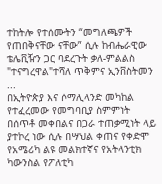ተከትሎ የተሰሙትን “መግለጫዎች የጠበቅናቸው ናቸው” ሲሉ ከብሔራዊው ቴሌቪዥን ጋር ባደረጉት ቃለ-ምልልስ "ተናግረዋል"ተሻለ ጥቅምና ኢንቨስትመን ...
በኢትዮጵያ እና ሶማሊላንድ መካከል የተፈረመው የመግባቢያ ስምምነት በሰጥቶ መቀበልና በጋራ ተጠቃሚነት ላይ ያተኮረ ነው ሲሉ በሣህል ቀጠና የቀድሞ የአሜሪካ ልዩ መልክተኛና የአትላንቲክ ካውንስል የፖለቲካ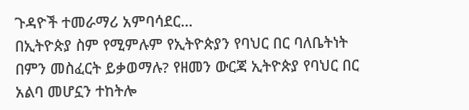ጉዳዮች ተመራማሪ አምባሳደር...
በኢትዮጵያ ስም የሚምሉም የኢትዮጵያን የባህር በር ባለቤትነት በምን መስፈርት ይቃወማሉ? የዘመን ውርጃ ኢትዮጵያ የባህር በር አልባ መሆኗን ተከትሎ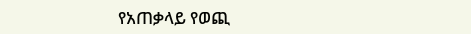የአጠቃላይ የወጪ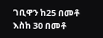ገቢዋን ከ25 በመቶ እስከ 30 በመቶ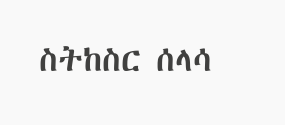ስትከስር ሰላሳ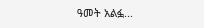ዓመት አልፏ...